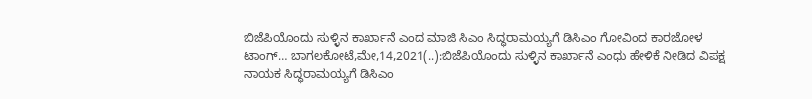ಬಿಜೆಪಿಯೊಂದು ಸುಳ್ಳಿನ ಕಾರ್ಖಾನೆ ಎಂದ ಮಾಜಿ ಸಿಎಂ ಸಿದ್ಧರಾಮಯ್ಯಗೆ ಡಿಸಿಎಂ ಗೋವಿಂದ ಕಾರಜೋಳ ಟಾಂಗ್… ಬಾಗಲಕೋಟೆ,ಮೇ,14,2021(..):ಬಿಜೆಪಿಯೊಂದು ಸುಳ್ಳಿನ ಕಾರ್ಖಾನೆ ಎಂಧು ಹೇಳಿಕೆ ನೀಡಿದ ವಿಪಕ್ಷ ನಾಯಕ ಸಿದ್ಧರಾಮಯ್ಯಗೆ ಡಿಸಿಎಂ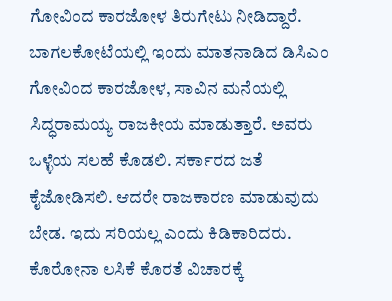ಗೋವಿಂದ ಕಾರಜೋಳ ತಿರುಗೇಟು ನೀಡಿದ್ದಾರೆ. ಬಾಗಲಕೋಟೆಯಲ್ಲಿ ಇಂದು ಮಾತನಾಡಿದ ಡಿಸಿಎಂ ಗೋವಿಂದ ಕಾರಜೋಳ, ಸಾವಿನ ಮನೆಯಲ್ಲಿ ಸಿದ್ಧರಾಮಯ್ಯ ರಾಜಕೀಯ ಮಾಡುತ್ತಾರೆ. ಅವರು ಒಳ್ಳೆಯ ಸಲಹೆ ಕೊಡಲಿ. ಸರ್ಕಾರದ ಜತೆ ಕೈಜೋಡಿಸಲಿ. ಆದರೇ ರಾಜಕಾರಣ ಮಾಡುವುದು ಬೇಡ. ಇದು ಸರಿಯಲ್ಲ ಎಂದು ಕಿಡಿಕಾರಿದರು. ಕೊರೋನಾ ಲಸಿಕೆ ಕೊರತೆ ವಿಚಾರಕ್ಕೆ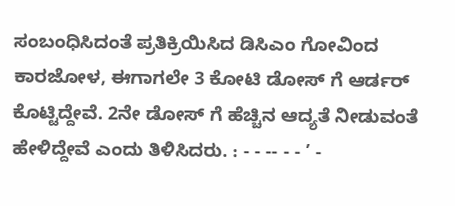ಸಂಬಂಧಿಸಿದಂತೆ ಪ್ರತಿಕ್ರಿಯಿಸಿದ ಡಿಸಿಎಂ ಗೋವಿಂದ ಕಾರಜೋಳ, ಈಗಾಗಲೇ 3 ಕೋಟಿ ಡೋಸ್ ಗೆ ಆರ್ಡರ್ ಕೊಟ್ಟಿದ್ದೇವೆ. 2ನೇ ಡೋಸ್ ಗೆ ಹೆಚ್ಚಿನ ಆದ್ಯತೆ ನೀಡುವಂತೆ ಹೇಳಿದ್ದೇವೆ ಎಂದು ತಿಳಿಸಿದರು. : - - -- - - ’ -